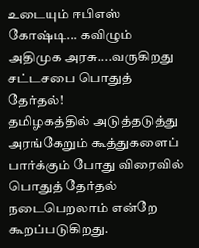உடையும் ஈபிஎஸ் கோஷ்டி... கவிழும் அதிமுக அரசு....வருகிறது சட்டசபை பொதுத் தேர்தல்!
தமிழகத்தில் அடுத்தடுத்து அரங்கேறும் கூத்துகளைப் பார்க்கும் போது விரைவில் பொதுத் தேர்தல் நடைபெறலாம் என்றே கூறப்படுகிறது.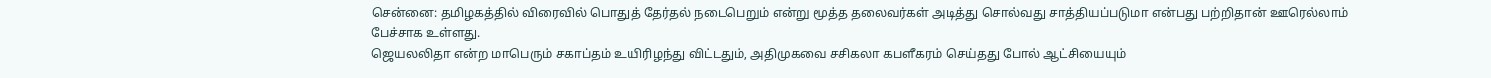சென்னை: தமிழகத்தில் விரைவில் பொதுத் தேர்தல் நடைபெறும் என்று மூத்த தலைவர்கள் அடித்து சொல்வது சாத்தியப்படுமா என்பது பற்றிதான் ஊரெல்லாம் பேச்சாக உள்ளது.
ஜெயலலிதா என்ற மாபெரும் சகாப்தம் உயிரிழந்து விட்டதும், அதிமுகவை சசிகலா கபளீகரம் செய்தது போல் ஆட்சியையும்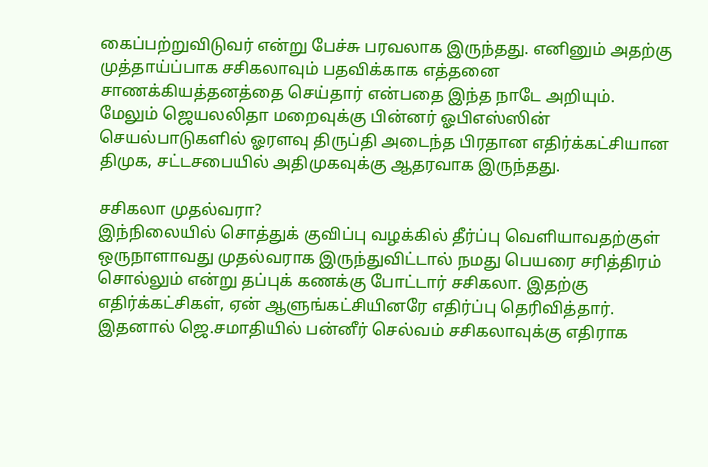கைப்பற்றுவிடுவர் என்று பேச்சு பரவலாக இருந்தது. எனினும் அதற்கு முத்தாய்ப்பாக சசிகலாவும் பதவிக்காக எத்தனை சாணக்கியத்தனத்தை செய்தார் என்பதை இந்த நாடே அறியும்.
மேலும் ஜெயலலிதா மறைவுக்கு பின்னர் ஓபிஎஸ்ஸின் செயல்பாடுகளில் ஓரளவு திருப்தி அடைந்த பிரதான எதிர்க்கட்சியான திமுக, சட்டசபையில் அதிமுகவுக்கு ஆதரவாக இருந்தது.

சசிகலா முதல்வரா?
இந்நிலையில் சொத்துக் குவிப்பு வழக்கில் தீர்ப்பு வெளியாவதற்குள் ஒருநாளாவது முதல்வராக இருந்துவிட்டால் நமது பெயரை சரித்திரம் சொல்லும் என்று தப்புக் கணக்கு போட்டார் சசிகலா. இதற்கு எதிர்க்கட்சிகள், ஏன் ஆளுங்கட்சியினரே எதிர்ப்பு தெரிவித்தார். இதனால் ஜெ.சமாதியில் பன்னீர் செல்வம் சசிகலாவுக்கு எதிராக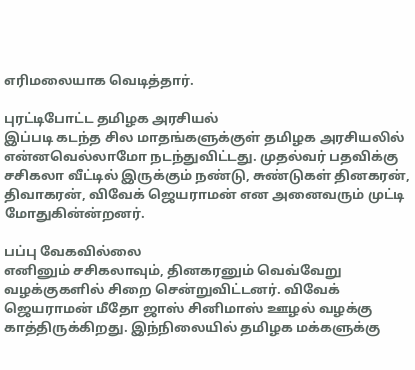எரிமலையாக வெடித்தார்.

புரட்டிபோட்ட தமிழக அரசியல்
இப்படி கடந்த சில மாதங்களுக்குள் தமிழக அரசியலில் என்னவெல்லாமோ நடந்துவிட்டது. முதல்வர் பதவிக்கு சசிகலா வீட்டில் இருக்கும் நண்டு, சுண்டுகள் தினகரன், திவாகரன், விவேக் ஜெயராமன் என அனைவரும் முட்டி மோதுகின்ன்றனர்.

பப்பு வேகவில்லை
எனினும் சசிகலாவும், தினகரனும் வெவ்வேறு வழக்குகளில் சிறை சென்றுவிட்டனர். விவேக் ஜெயராமன் மீதோ ஜாஸ் சினிமாஸ் ஊழல் வழக்கு காத்திருக்கிறது. இந்நிலையில் தமிழக மக்களுக்கு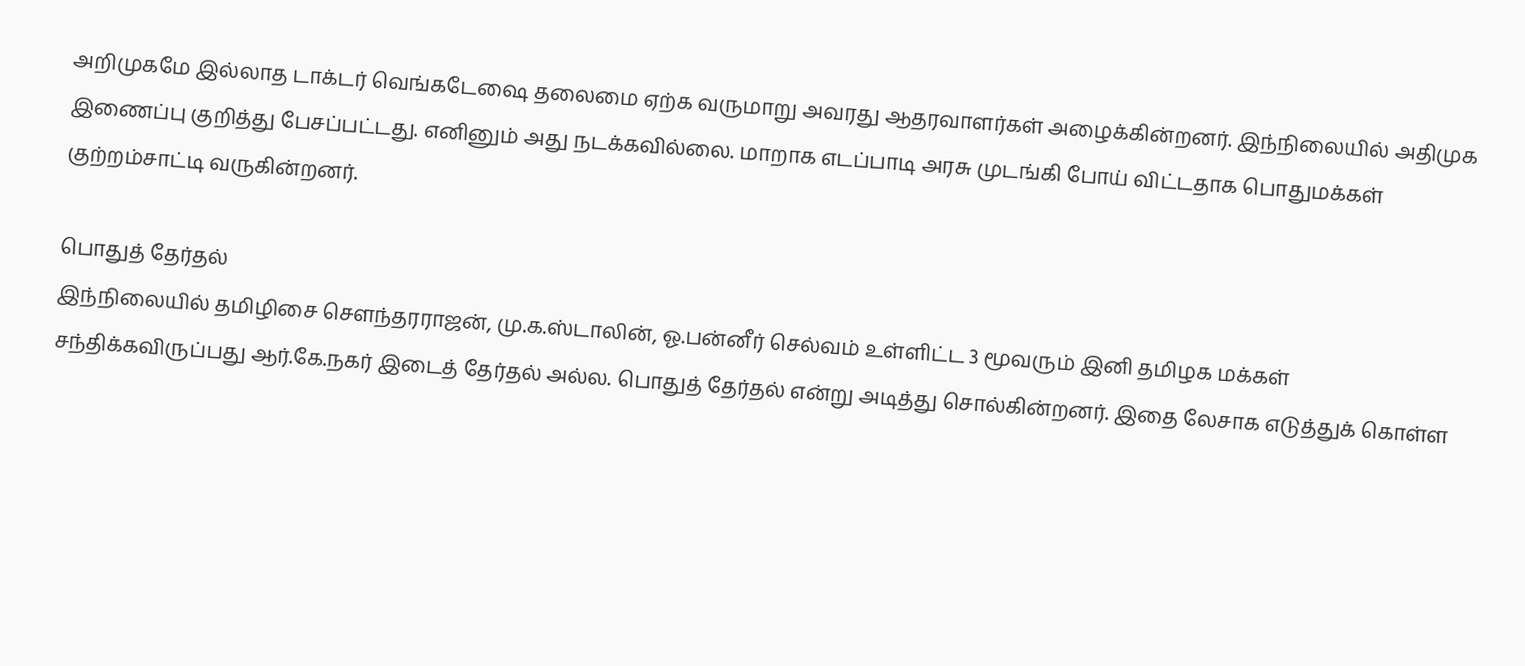அறிமுகமே இல்லாத டாக்டர் வெங்கடேஷை தலைமை ஏற்க வருமாறு அவரது ஆதரவாளர்கள் அழைக்கின்றனர். இந்நிலையில் அதிமுக இணைப்பு குறித்து பேசப்பட்டது. எனினும் அது நடக்கவில்லை. மாறாக எடப்பாடி அரசு முடங்கி போய் விட்டதாக பொதுமக்கள் குற்றம்சாட்டி வருகின்றனர்.

பொதுத் தேர்தல்
இந்நிலையில் தமிழிசை சௌந்தரராஜன், மு.க.ஸ்டாலின், ஓ.பன்னீர் செல்வம் உள்ளிட்ட 3 மூவரும் இனி தமிழக மக்கள் சந்திக்கவிருப்பது ஆர்.கே.நகர் இடைத் தேர்தல் அல்ல. பொதுத் தேர்தல் என்று அடித்து சொல்கின்றனர். இதை லேசாக எடுத்துக் கொள்ள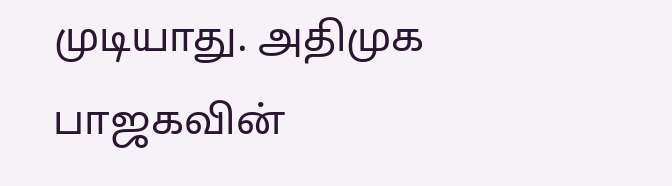முடியாது. அதிமுக பாஜகவின்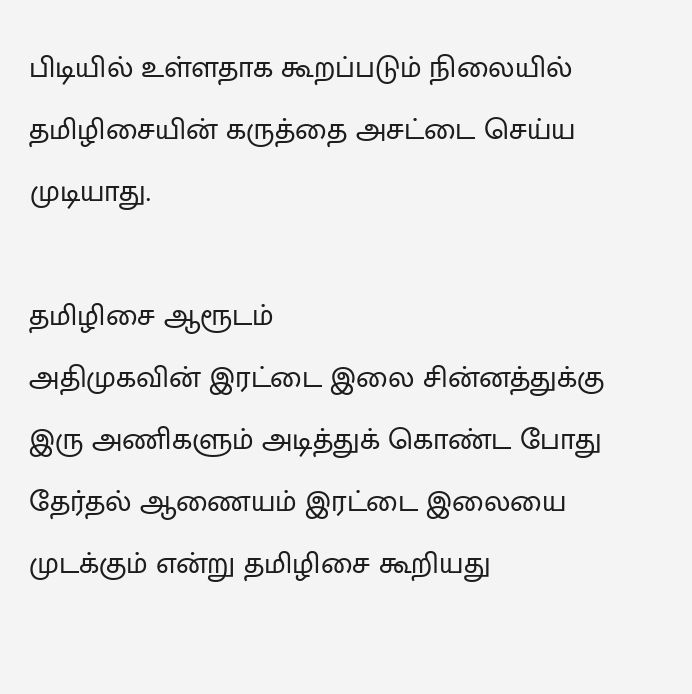பிடியில் உள்ளதாக கூறப்படும் நிலையில் தமிழிசையின் கருத்தை அசட்டை செய்ய முடியாது.

தமிழிசை ஆரூடம்
அதிமுகவின் இரட்டை இலை சின்னத்துக்கு இரு அணிகளும் அடித்துக் கொண்ட போது தேர்தல் ஆணையம் இரட்டை இலையை முடக்கும் என்று தமிழிசை கூறியது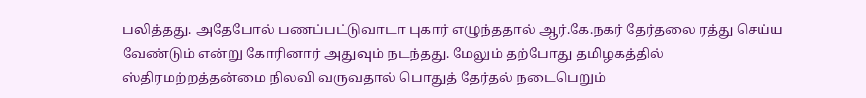பலித்தது. அதேபோல் பணப்பட்டுவாடா புகார் எழுந்ததால் ஆர்.கே.நகர் தேர்தலை ரத்து செய்ய வேண்டும் என்று கோரினார் அதுவும் நடந்தது. மேலும் தற்போது தமிழகத்தில் ஸ்திரமற்றத்தன்மை நிலவி வருவதால் பொதுத் தேர்தல் நடைபெறும்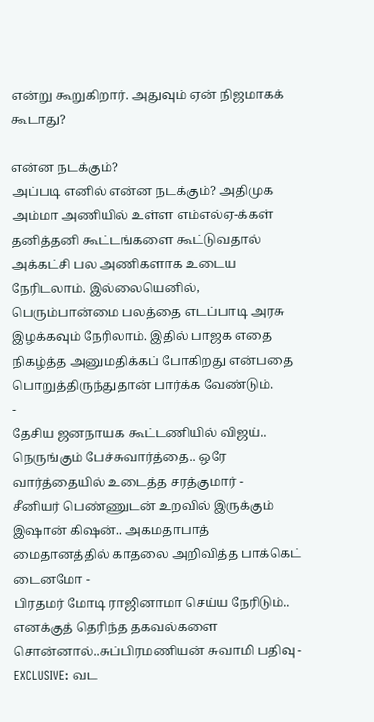என்று கூறுகிறார். அதுவும் ஏன் நிஜமாகக் கூடாது?

என்ன நடக்கும்?
அப்படி எனில் என்ன நடக்கும்? அதிமுக அம்மா அணியில் உள்ள எம்எல்ஏ-க்கள் தனித்தனி கூட்டங்களை கூட்டுவதால் அக்கட்சி பல அணிகளாக உடைய நேரிடலாம். இல்லையெனில், பெரும்பான்மை பலத்தை எடப்பாடி அரசு இழக்கவும் நேரிலாம். இதில் பாஜக எதை நிகழ்த்த அனுமதிக்கப் போகிறது என்பதை பொறுத்திருந்துதான் பார்க்க வேண்டும்.
-
தேசிய ஜனநாயக கூட்டணியில் விஜய்.. நெருங்கும் பேச்சுவார்த்தை.. ஒரே வார்த்தையில் உடைத்த சரத்குமார் -
சீனியர் பெண்ணுடன் உறவில் இருக்கும் இஷான் கிஷன்.. அகமதாபாத் மைதானத்தில் காதலை அறிவித்த பாக்கெட் டைனமோ -
பிரதமர் மோடி ராஜினாமா செய்ய நேரிடும்.. எனக்குத் தெரிந்த தகவல்களை சொன்னால்..சுப்பிரமணியன் சுவாமி பதிவு -
EXCLUSIVE: வட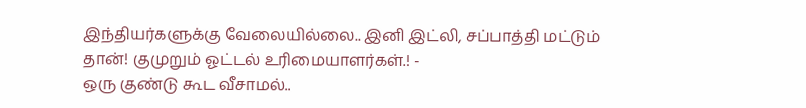இந்தியர்களுக்கு வேலையில்லை.. இனி இட்லி, சப்பாத்தி மட்டும் தான்! குமுறும் ஓட்டல் உரிமையாளர்கள்.! -
ஒரு குண்டு கூட வீசாமல்..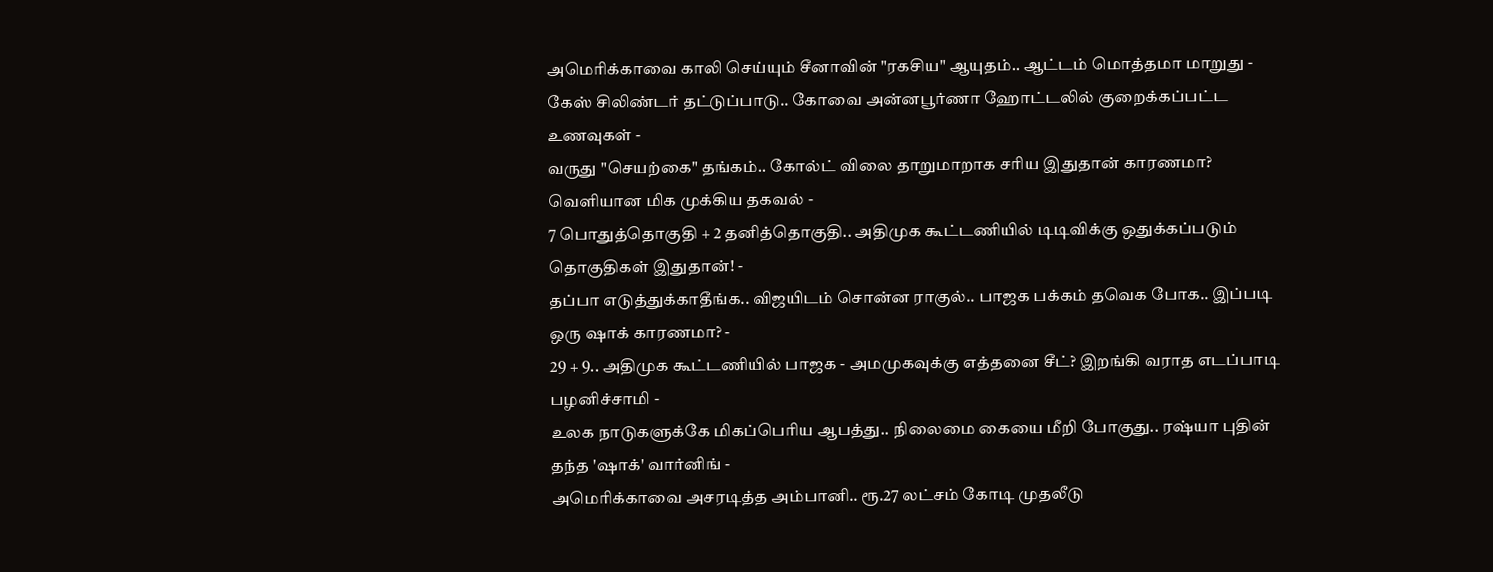அமெரிக்காவை காலி செய்யும் சீனாவின் "ரகசிய" ஆயுதம்.. ஆட்டம் மொத்தமா மாறுது -
கேஸ் சிலிண்டர் தட்டுப்பாடு.. கோவை அன்னபூர்ணா ஹோட்டலில் குறைக்கப்பட்ட உணவுகள் -
வருது "செயற்கை" தங்கம்.. கோல்ட் விலை தாறுமாறாக சரிய இதுதான் காரணமா? வெளியான மிக முக்கிய தகவல் -
7 பொதுத்தொகுதி + 2 தனித்தொகுதி.. அதிமுக கூட்டணியில் டிடிவிக்கு ஒதுக்கப்படும் தொகுதிகள் இதுதான்! -
தப்பா எடுத்துக்காதீங்க.. விஜயிடம் சொன்ன ராகுல்.. பாஜக பக்கம் தவெக போக.. இப்படி ஒரு ஷாக் காரணமா? -
29 + 9.. அதிமுக கூட்டணியில் பாஜக - அமமுகவுக்கு எத்தனை சீட்? இறங்கி வராத எடப்பாடி பழனிச்சாமி -
உலக நாடுகளுக்கே மிகப்பெரிய ஆபத்து.. நிலைமை கையை மீறி போகுது.. ரஷ்யா புதின் தந்த 'ஷாக்' வார்னிங் -
அமெரிக்காவை அசரடித்த அம்பானி.. ரூ.27 லட்சம் கோடி முதலீடு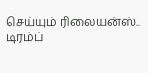செய்யும் ரிலையன்ஸ்.. டிரம்ப்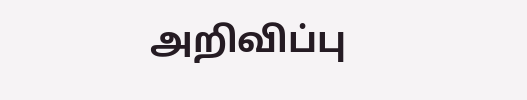அறிவிப்பு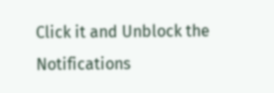Click it and Unblock the Notifications